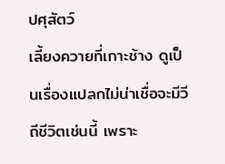ปศุสัตว์
เลี้ยงควายที่เกาะช้าง ดูเป็นเรื่องแปลกไม่น่าเชื่อจะมีวีถีชีวิตเช่นนี้ เพราะ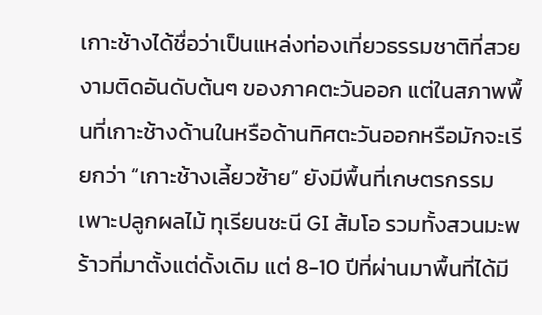เกาะช้างได้ชื่อว่าเป็นแหล่งท่องเที่ยวธรรมชาติที่สวยงามติดอันดับต้นๆ ของภาคตะวันออก แต่ในสภาพพื้นที่เกาะช้างด้านในหรือด้านทิศตะวันออกหรือมักจะเรียกว่า “เกาะช้างเลี้ยวซ้าย” ยังมีพื้นที่เกษตรกรรมเพาะปลูกผลไม้ ทุเรียนชะนี GI ส้มโอ รวมทั้งสวนมะพร้าวที่มาตั้งแต่ดั้งเดิม แต่ 8-10 ปีที่ผ่านมาพื้นที่ได้มี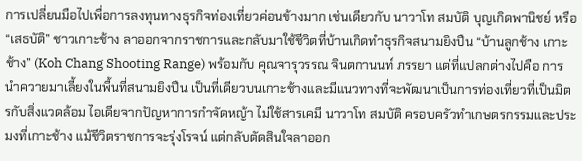การเปลี่ยนมือไปเพื่อการลงทุนทางธุรกิจท่องเที่ยวค่อนข้างมาก เช่นเดียวกับ นาวาโท สมบัติ บุญเกิดพานิชย์ หรือ “เสธบัติ” ชาวเกาะช้าง ลาออกจากราชการและกลับมาใช้ชีวิตที่บ้านเกิดทำธุรกิจสนามยิงปืน “บ้านลูกช้าง เกาะช้าง” (Koh Chang Shooting Range) พร้อมกับ คุณจารุวรรณ จินตกานนท์ ภรรยา แต่ที่แปลกต่างไปคือ การนำควายมาเลี้ยงในพื้นที่สนามยิงปืน เป็นที่เดียวบนเกาะช้างและมีแนวทางที่จะพัฒนาเป็นการท่องเที่ยวที่เป็นมิตรกับสิ่งแวดล้อม ไอเดียจากปัญหาการกำจัดหญ้า ไม่ใช้สารเคมี นาวาโท สมบัติ ครอบครัวทำเกษตรกรรมและประมงที่เกาะช้าง แม้ชีวิตราชการจะรุ่งโรจน์ แต่กลับตัดสินใจลาออก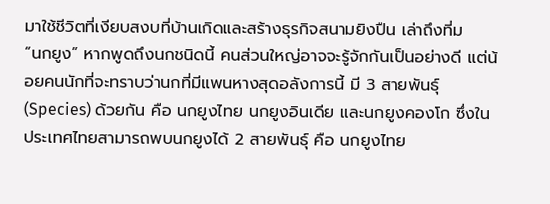มาใช้ชีวิตที่เงียบสงบที่บ้านเกิดและสร้างธุรกิจสนามยิงปืน เล่าถึงที่ม
“นกยูง” หากพูดถึงนกชนิดนี้ คนส่วนใหญ่อาจจะรู้จักกันเป็นอย่างดี แต่น้อยคนนักที่จะทราบว่านกที่มีแพนหางสุดอลังการนี้ มี 3 สายพันธุ์ (Species) ด้วยกัน คือ นกยูงไทย นกยูงอินเดีย และนกยูงคองโก ซึ่งในประเทศไทยสามารถพบนกยูงได้ 2 สายพันธุ์ คือ นกยูงไทย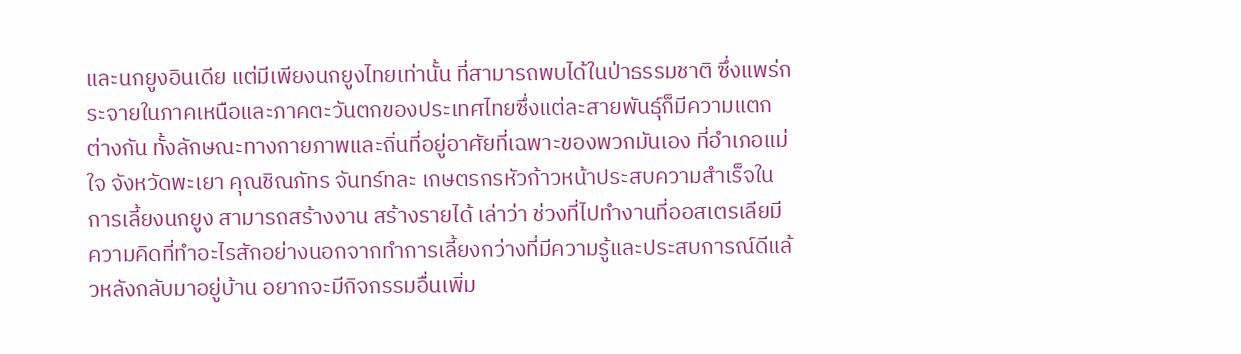และนกยูงอินเดีย แต่มีเพียงนกยูงไทยเท่านั้น ที่สามารถพบได้ในป่าธรรมชาติ ซึ่งแพร่กระจายในภาคเหนือและภาคตะวันตกของประเทศไทยซึ่งแต่ละสายพันธุ์ก็มีความแตกต่างกัน ทั้งลักษณะทางกายภาพและถิ่นที่อยู่อาศัยที่เฉพาะของพวกมันเอง ที่อำเภอแม่ใจ จังหวัดพะเยา คุณชิณภัทร จันทร์ทละ เกษตรกรหัวก้าวหน้าประสบความสำเร็จในการเลี้ยงนกยูง สามารถสร้างงาน สร้างรายได้ เล่าว่า ช่วงที่ไปทำงานที่ออสเตรเลียมีความคิดที่ทำอะไรสักอย่างนอกจากทำการเลี้ยงกว่างที่มีความรู้และประสบการณ์ดีแล้วหลังกลับมาอยู่บ้าน อยากจะมีกิจกรรมอื่นเพิ่ม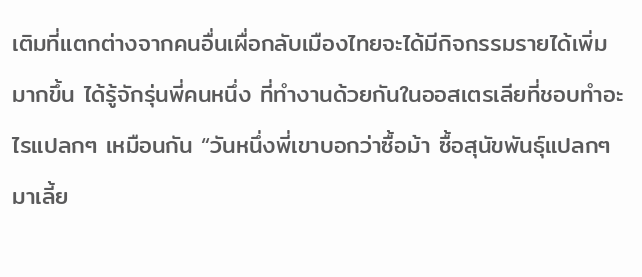เติมที่แตกต่างจากคนอื่นเผื่อกลับเมืองไทยจะได้มีกิจกรรมรายได้เพิ่มมากขึ้น ได้รู้จักรุ่นพี่คนหนึ่ง ที่ทำงานด้วยกันในออสเตรเลียที่ชอบทำอะไรแปลกๆ เหมือนกัน “วันหนึ่งพี่เขาบอกว่าซื้อม้า ซื้อสุนัขพันธุ์แปลกๆ มาเลี้ย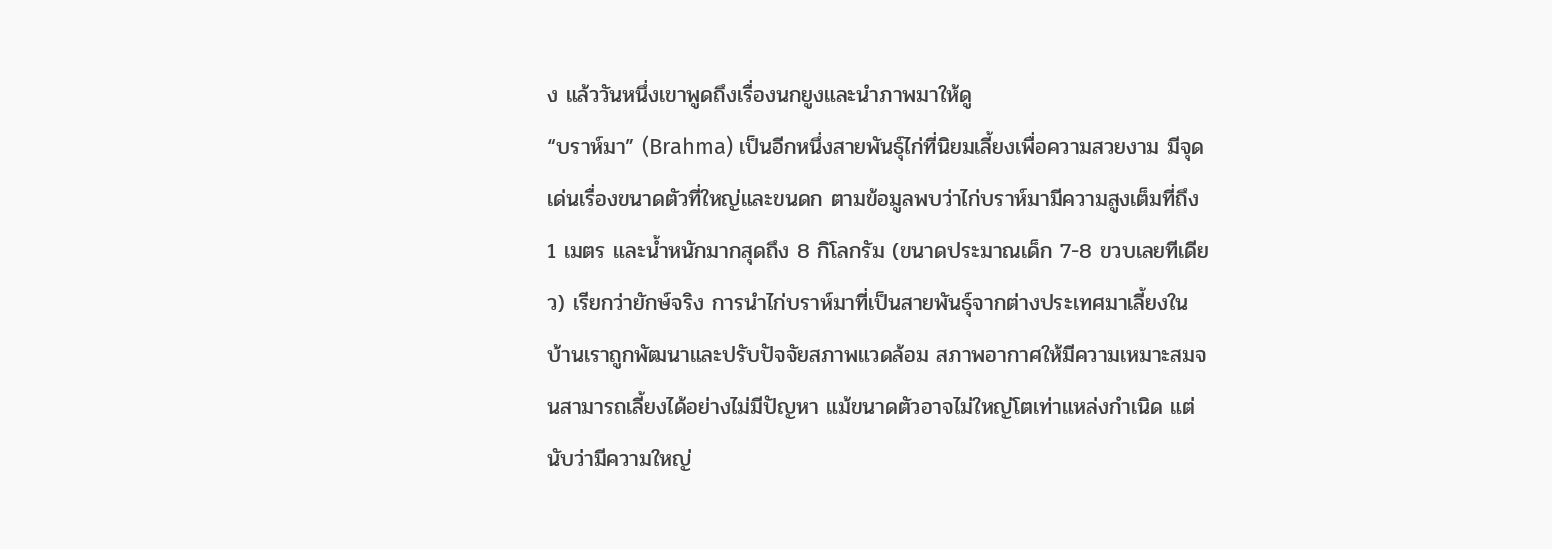ง แล้ววันหนึ่งเขาพูดถึงเรื่องนกยูงและนำภาพมาให้ดู
“บราห์มา” (Brahma) เป็นอีกหนึ่งสายพันธุ์ไก่ที่นิยมเลี้ยงเพื่อความสวยงาม มีจุดเด่นเรื่องขนาดตัวที่ใหญ่และขนดก ตามข้อมูลพบว่าไก่บราห์มามีความสูงเต็มที่ถึง 1 เมตร และน้ำหนักมากสุดถึง 8 กิโลกรัม (ขนาดประมาณเด็ก 7-8 ขวบเลยทีเดียว) เรียกว่ายักษ์จริง การนำไก่บราห์มาที่เป็นสายพันธุ์จากต่างประเทศมาเลี้ยงในบ้านเราถูกพัฒนาและปรับปัจจัยสภาพแวดล้อม สภาพอากาศให้มีความเหมาะสมจนสามารถเลี้ยงได้อย่างไม่มีปัญหา แม้ขนาดตัวอาจไม่ใหญ่โตเท่าแหล่งกำเนิด แต่นับว่ามีความใหญ่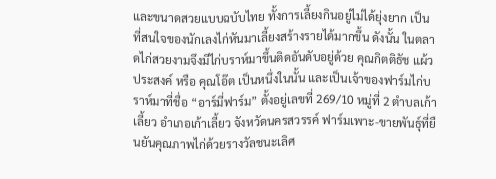และขนาดสวยแบบฉบับไทย ทั้งการเลี้ยงกินอยู่ไม่ได้ยุ่งยาก เป็นที่สนใจของนักเลงไก่หันมาเลี้ยงสร้างรายได้มากขึ้น ดังนั้น ในตลาดไก่สวยงามจึงมีไก่บราห์มาขึ้นติดอันดับอยู่ด้วย คุณกิตติธัช แผ้วประสงค์ หรือ คุณโอ๊ต เป็นหนึ่งในนั้น และเป็นเจ้าของฟาร์มไก่บราห์มาที่ชื่อ “อาร์มี่ฟาร์ม” ตั้งอยู่เลขที่ 269/10 หมู่ที่ 2 ตำบลเก้าเลี้ยว อำเภอเก้าเลี้ยว จังหวัดนครสวรรค์ ฟาร์มเพาะ-ขายพันธุ์ที่ยืนยันคุณภาพไก่ด้วยรางวัลชนะเลิศ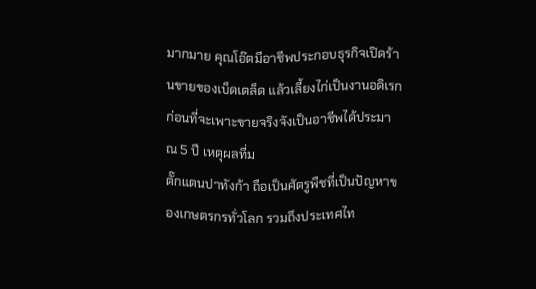มากมาย คุณโอ๊ตมีอาชีพประกอบธุรกิจเปิดร้านขายของเบ็ดเตล็ด แล้วเลี้ยงไก่เป็นงานอดิเรกก่อนที่จะเพาะขายจริงจังเป็นอาชีพได้ประมาณ 5 ปี เหตุผลที่ม
ตั๊กแตนปาทังก้า ถือเป็นศัตรูพืชที่เป็นปัญหาของเกษตรกรทั่วโลก รวมถึงประเทศไท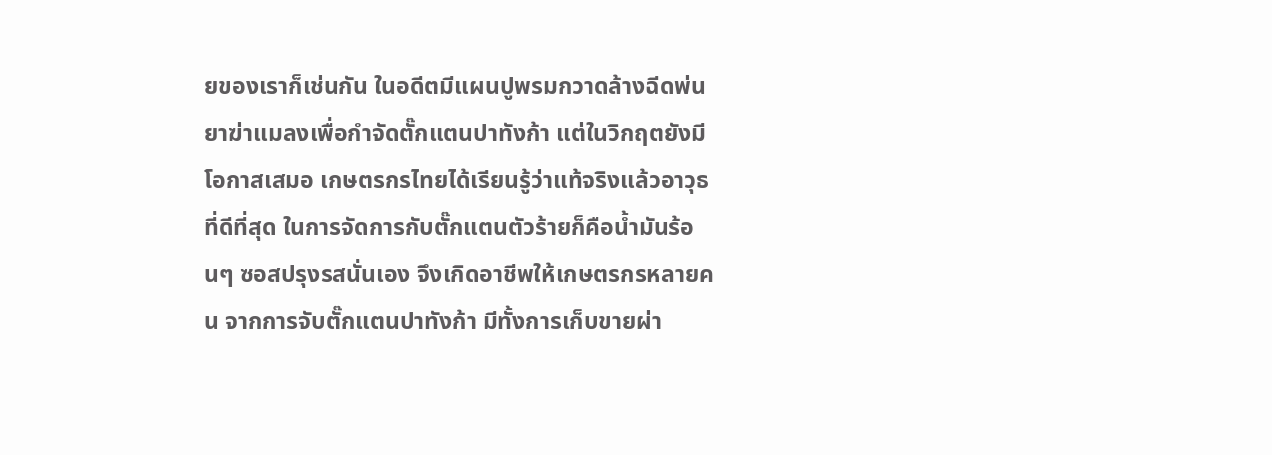ยของเราก็เช่นกัน ในอดีตมีแผนปูพรมกวาดล้างฉีดพ่นยาฆ่าแมลงเพื่อกำจัดตั๊กแตนปาทังก้า แต่ในวิกฤตยังมีโอกาสเสมอ เกษตรกรไทยได้เรียนรู้ว่าแท้จริงแล้วอาวุธที่ดีที่สุด ในการจัดการกับตั๊กแตนตัวร้ายก็คือน้ำมันร้อนๆ ซอสปรุงรสนั่นเอง จึงเกิดอาชีพให้เกษตรกรหลายคน จากการจับตั๊กแตนปาทังก้า มีทั้งการเก็บขายผ่า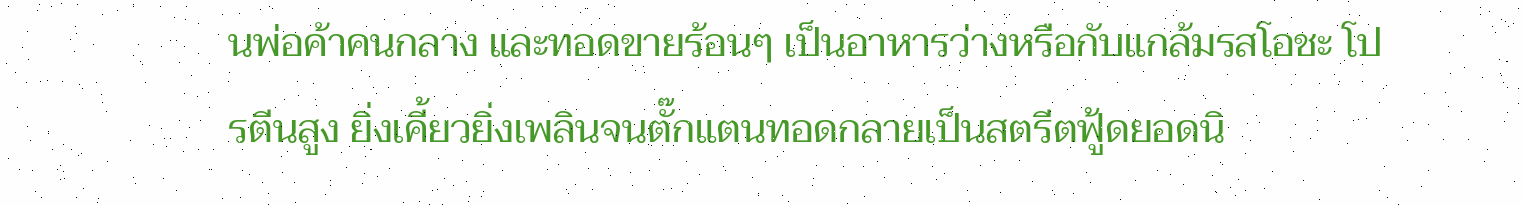นพ่อค้าคนกลาง และทอดขายร้อนๆ เป็นอาหารว่างหรือกับแกล้มรสโอชะ โปรตีนสูง ยิ่งเคี้ยวยิ่งเพลินจนตั๊กแตนทอดกลายเป็นสตรีตฟู้ดยอดนิ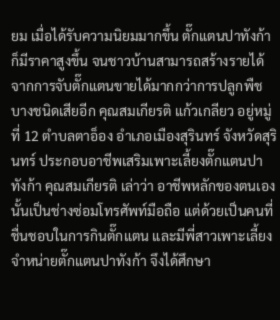ยม เมื่อได้รับความนิยมมากขึ้น ตั๊กแตนปาทังก้าก็มีราคาสูงขึ้น จนชาวบ้านสามารถสร้างรายได้จากการจับตั๊กแตนขายได้มากกว่าการปลูกพืชบางชนิดเสียอีก คุณสมเกียรติ แก้วเกลียว อยู่หมู่ที่ 12 ตำบลตาอ็อง อำเภอเมืองสุรินทร์ จังหวัดสุรินทร์ ประกอบอาชีพเสริมเพาะเลี้ยงตั๊กแตนปาทังก้า คุณสมเกียรติ เล่าว่า อาชีพหลักของตนเองนั้นเป็นช่างซ่อมโทรศัพท์มือถือ แต่ด้วยเป็นคนที่ชื่นชอบในการกินตั๊กแตน และมีพี่สาวเพาะเลี้ยงจำหน่ายตั๊กแตนปาทังก้า จึงได้ศึกษา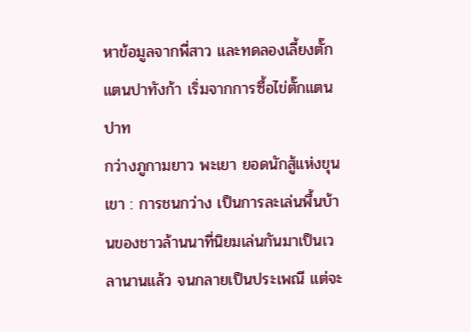หาข้อมูลจากพี่สาว และทดลองเลี้ยงตั๊กแตนปาทังก้า เริ่มจากการซื้อไข่ตั๊กแตนปาท
กว่างภูกามยาว พะเยา ยอดนักสู้แห่งขุนเขา : การชนกว่าง เป็นการละเล่นพื้นบ้านของชาวล้านนาที่นิยมเล่นกันมาเป็นเวลานานแล้ว จนกลายเป็นประเพณี แต่จะ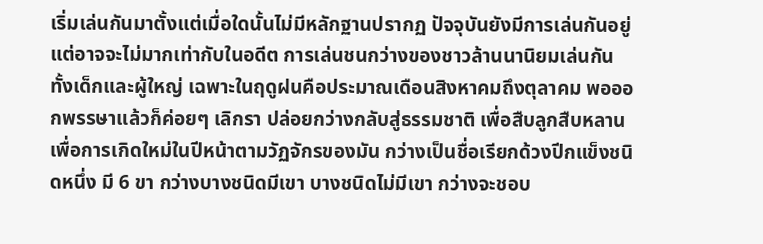เริ่มเล่นกันมาตั้งแต่เมื่อใดนั้นไม่มีหลักฐานปรากฏ ปัจจุบันยังมีการเล่นกันอยู่ แต่อาจจะไม่มากเท่ากับในอดีต การเล่นชนกว่างของชาวล้านนานิยมเล่นกันทั้งเด็กและผู้ใหญ่ เฉพาะในฤดูฝนคือประมาณเดือนสิงหาคมถึงตุลาคม พอออกพรรษาแล้วก็ค่อยๆ เลิกรา ปล่อยกว่างกลับสู่ธรรมชาติ เพื่อสืบลูกสืบหลานเพื่อการเกิดใหม่ในปีหน้าตามวัฏจักรของมัน กว่างเป็นชื่อเรียกด้วงปีกแข็งชนิดหนึ่ง มี 6 ขา กว่างบางชนิดมีเขา บางชนิดไม่มีเขา กว่างจะชอบ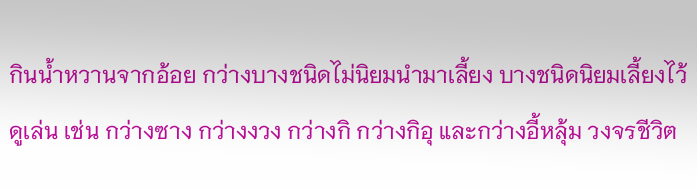กินน้ำหวานจากอ้อย กว่างบางชนิดไม่นิยมนำมาเลี้ยง บางชนิดนิยมเลี้ยงไว้ดูเล่น เช่น กว่างซาง กว่างงวง กว่างกิ กว่างกิอุ และกว่างอี้หลุ้ม วงจรชีวิต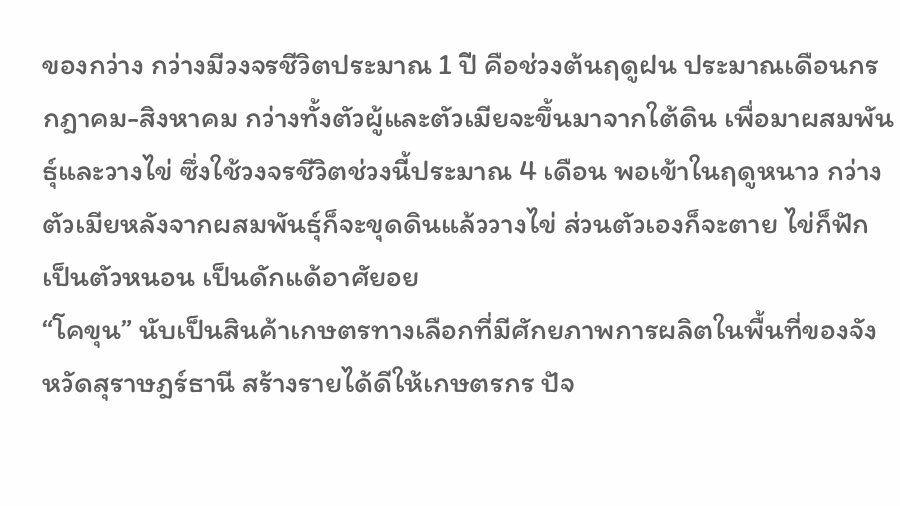ของกว่าง กว่างมีวงจรชีวิตประมาณ 1 ปี คือช่วงต้นฤดูฝน ประมาณเดือนกรกฎาคม-สิงหาคม กว่างทั้งตัวผู้และตัวเมียจะขึ้นมาจากใต้ดิน เพื่อมาผสมพันธุ์และวางไข่ ซึ่งใช้วงจรชีวิตช่วงนี้ประมาณ 4 เดือน พอเข้าในฤดูหนาว กว่างตัวเมียหลังจากผสมพันธุ์ก็จะขุดดินแล้ววางไข่ ส่วนตัวเองก็จะตาย ไข่ก็ฟักเป็นตัวหนอน เป็นดักแด้อาศัยอย
“โคขุน” นับเป็นสินค้าเกษตรทางเลือกที่มีศักยภาพการผลิตในพื้นที่ของจังหวัดสุราษฎร์ธานี สร้างรายได้ดีให้เกษตรกร ปัจ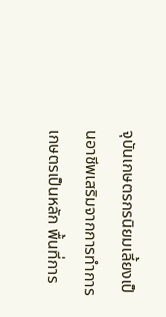จุบันเกษตรกรนิยมเลี้ยงเป็นอาชีพเสริมจากการทำการเกษตรเป็นหลัก พื้นที่การ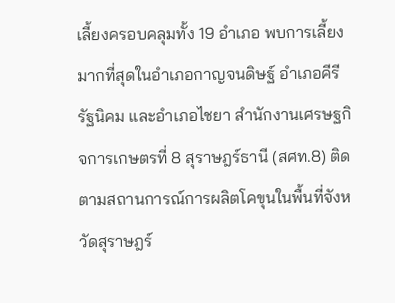เลี้ยงครอบคลุมทั้ง 19 อำเภอ พบการเลี้ยงมากที่สุดในอำเภอกาญจนดิษฐ์ อำเภอคีรีรัฐนิคม และอำเภอไชยา สำนักงานเศรษฐกิจการเกษตรที่ 8 สุราษฎร์ธานี (สศท.8) ติดตามสถานการณ์การผลิตโคขุนในพื้นที่จังหวัดสุราษฎร์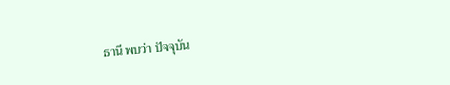ธานี พบว่า ปัจจุบัน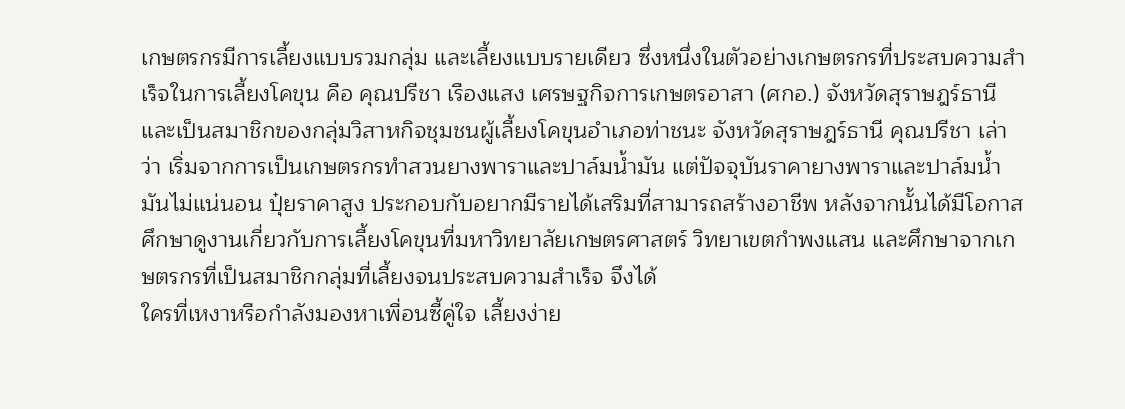เกษตรกรมีการเลี้ยงแบบรวมกลุ่ม และเลี้ยงแบบรายเดียว ซึ่งหนึ่งในตัวอย่างเกษตรกรที่ประสบความสำเร็จในการเลี้ยงโคขุน คือ คุณปรีชา เรืองแสง เศรษฐกิจการเกษตรอาสา (ศกอ.) จังหวัดสุราษฎร์ธานี และเป็นสมาชิกของกลุ่มวิสาหกิจชุมชนผู้เลี้ยงโคขุนอำเภอท่าชนะ จังหวัดสุราษฎร์ธานี คุณปรีชา เล่าว่า เริ่มจากการเป็นเกษตรกรทำสวนยางพาราและปาล์มน้ำมัน แต่ปัจจุบันราคายางพาราและปาล์มน้ำมันไม่แน่นอน ปุ๋ยราคาสูง ประกอบกับอยากมีรายได้เสริมที่สามารถสร้างอาชีพ หลังจากนั้นได้มีโอกาสศึกษาดูงานเกี่ยวกับการเลี้ยงโคขุนที่มหาวิทยาลัยเกษตรศาสตร์ วิทยาเขตกำพงแสน และศึกษาจากเกษตรกรที่เป็นสมาชิกกลุ่มที่เลี้ยงจนประสบความสำเร็จ จึงได้
ใครที่เหงาหรือกำลังมองหาเพื่อนซี้คู่ใจ เลี้ยงง่าย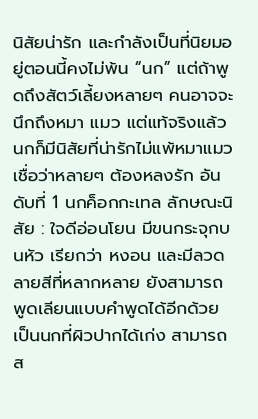นิสัยน่ารัก และกำลังเป็นที่นิยมอยู่ตอนนี้คงไม่พ้น “นก” แต่ถ้าพูดถึงสัตว์เลี้ยงหลายๆ คนอาจจะนึกถึงหมา แมว แต่แท้จริงแล้วนกก็มีนิสัยที่น่ารักไม่แพ้หมาแมว เชื่อว่าหลายๆ ต้องหลงรัก อันดับที่ 1 นกค็อกกะเทล ลักษณะนิสัย : ใจดีอ่อนโยน มีขนกระจุกบนหัว เรียกว่า หงอน และมีลวดลายสีที่หลากหลาย ยังสามารถพูดเลียนแบบคำพูดได้อีกด้วย เป็นนกที่ผิวปากได้เก่ง สามารถส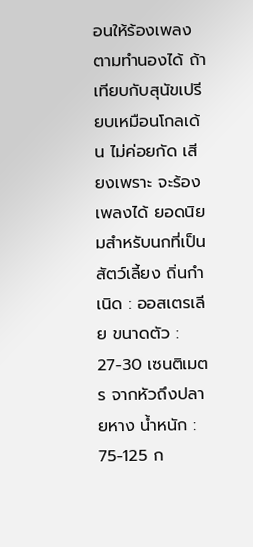อนให้ร้องเพลงตามทำนองได้ ถ้าเทียบกับสุนัขเปรียบเหมือนโกลเด้น ไม่ค่อยกัด เสียงเพราะ จะร้องเพลงได้ ยอดนิยมสำหรับนกที่เป็นสัตว์เลี้ยง ถิ่นกำเนิด : ออสเตรเลีย ขนาดตัว : 27-30 เซนติเมตร จากหัวถึงปลายหาง น้ำหนัก : 75-125 ก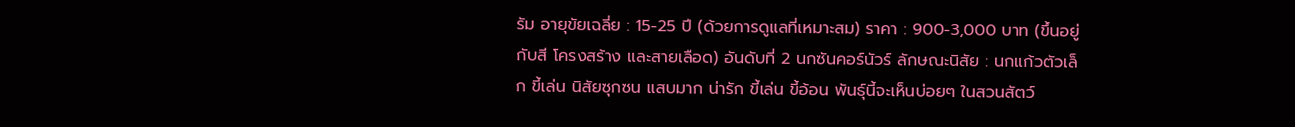รัม อายุขัยเฉลี่ย : 15-25 ปี (ด้วยการดูแลที่เหมาะสม) ราคา : 900-3,000 บาท (ขึ้นอยู่กับสี โครงสร้าง และสายเลือด) อันดับที่ 2 นกซันคอร์นัวร์ ลักษณะนิสัย : นกแก้วตัวเล็ก ขี้เล่น นิสัยซุกซน แสบมาก น่ารัก ขี้เล่น ขี้อ้อน พันธุ์นี้จะเห็นบ่อยๆ ในสวนสัตว์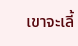เขาจะเลี้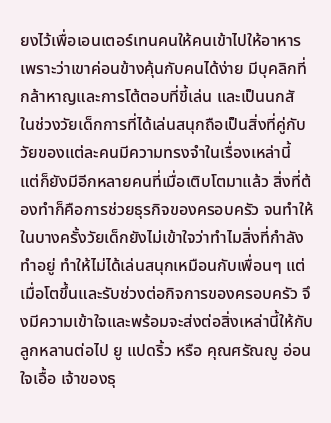ยงไว้เพื่อเอนเตอร์เทนคนให้คนเข้าไปให้อาหารเพราะว่าเขาค่อนข้างคุ้นกับคนได้ง่าย มีบุคลิกที่กล้าหาญและการโต้ตอบที่ขี้เล่น และเป็นนกสั
ในช่วงวัยเด็กการที่ได้เล่นสนุกถือเป็นสิ่งที่คู่กับวัยของแต่ละคนมีความทรงจำในเรื่องเหล่านี้ แต่ก็ยังมีอีกหลายคนที่เมื่อเติบโตมาแล้ว สิ่งที่ต้องทำก็คือการช่วยธุรกิจของครอบครัว จนทำให้ในบางครั้งวัยเด็กยังไม่เข้าใจว่าทำไมสิ่งที่กำลังทำอยู่ ทำให้ไม่ได้เล่นสนุกเหมือนกับเพื่อนๆ แต่เมื่อโตขึ้นและรับช่วงต่อกิจการของครอบครัว จึงมีความเข้าใจและพร้อมจะส่งต่อสิ่งเหล่านี้ให้กับลูกหลานต่อไป ยู แปดริ้ว หรือ คุณศรัณญู อ่อนใจเอื้อ เจ้าของธุ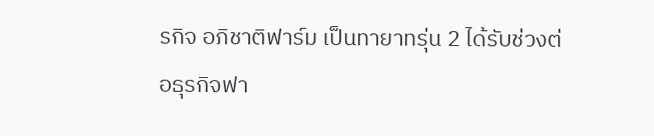รกิจ อภิชาติฟาร์ม เป็นทายาทรุ่น 2 ได้รับช่วงต่อธุรกิจฟา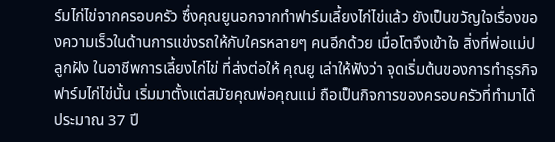ร์มไก่ไข่จากครอบครัว ซึ่งคุณยูนอกจากทำฟาร์มเลี้ยงไก่ไข่แล้ว ยังเป็นขวัญใจเรื่องของความเร็วในด้านการแข่งรถให้กับใครหลายๆ คนอีกด้วย เมื่อโตจึงเข้าใจ สิ่งที่พ่อแม่ปลูกฝัง ในอาชีพการเลี้ยงไก่ไข่ ที่ส่งต่อให้ คุณยู เล่าให้ฟังว่า จุดเริ่มต้นของการทำธุรกิจฟาร์มไก่ไข่นั้น เริ่มมาตั้งแต่สมัยคุณพ่อคุณแม่ ถือเป็นกิจการของครอบครัวที่ทำมาได้ประมาณ 37 ปี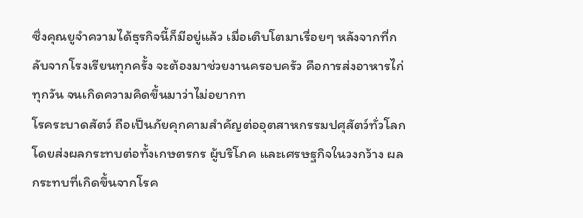ซึ่งคุณยูจำความได้ธุรกิจนี้ก็มีอยู่แล้ว เมื่อเติบโตมาเรื่อยๆ หลังจากที่กลับจากโรงเรียนทุกครั้ง จะต้องมาช่วยงานครอบครัว คือการส่งอาหารไก่ทุกวัน จนเกิดความคิดขึ้นมาว่าไม่อยากท
โรคระบาดสัตว์ ถือเป็นภัยคุกคามสำคัญต่ออุตสาหกรรมปศุสัตว์ทั่วโลก โดยส่งผลกระทบต่อทั้งเกษตรกร ผู้บริโภค และเศรษฐกิจในวงกว้าง ผลกระทบที่เกิดขึ้นจากโรค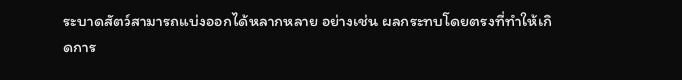ระบาดสัตว์สามารถแบ่งออกได้หลากหลาย อย่างเช่น ผลกระทบโดยตรงที่ทำให้เกิดการ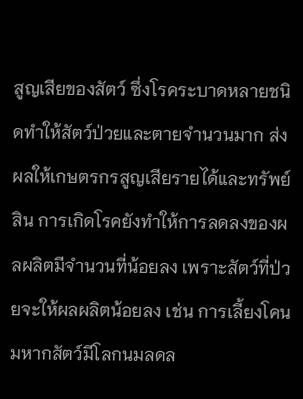สูญเสียของสัตว์ ซึ่งโรคระบาดหลายชนิดทำให้สัตว์ป่วยและตายจำนวนมาก ส่งผลให้เกษตรกรสูญเสียรายได้และทรัพย์สิน การเกิดโรคยังทำให้การลดลงของผลผลิตมีจำนวนที่น้อยลง เพราะสัตว์ที่ป่วยจะให้ผลผลิตน้อยลง เช่น การเลี้ยงโคนมหากสัตว์มีโลกนมลดล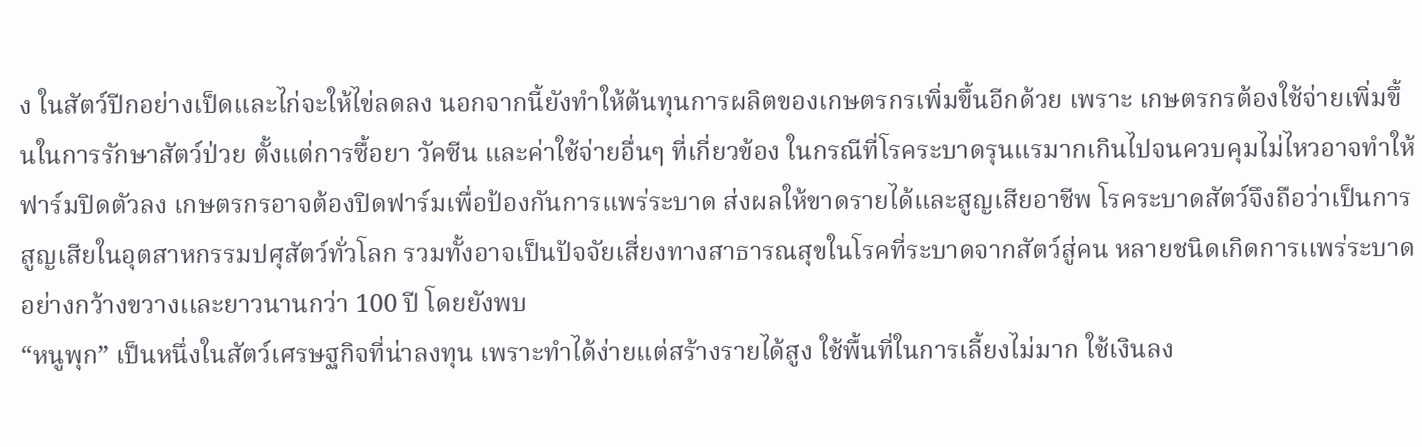ง ในสัตว์ปีกอย่างเป็ดและไก่จะให้ไข่ลดลง นอกจากนี้ยังทำให้ต้นทุนการผลิตของเกษตรกรเพิ่มขึ้นอีกด้วย เพราะ เกษตรกรต้องใช้จ่ายเพิ่มขึ้นในการรักษาสัตว์ป่วย ตั้งแต่การซื้อยา วัคซีน และค่าใช้จ่ายอื่นๆ ที่เกี่ยวข้อง ในกรณีที่โรคระบาดรุนแรมากเกินไปจนควบคุมไม่ไหวอาจทำให้ฟาร์มปิดตัวลง เกษตรกรอาจต้องปิดฟาร์มเพื่อป้องกันการแพร่ระบาด ส่งผลให้ขาดรายได้และสูญเสียอาชีพ โรคระบาดสัตว์จึงถือว่าเป็นการสูญเสียในอุตสาหกรรมปศุสัตว์ทั่วโลก รวมทั้งอาจเป็นปัจจัยเสี่ยงทางสาธารณสุขในโรคที่ระบาดจากสัตว์สู่คน หลายชนิดเกิดการเเพร่ระบาดอย่างกว้างขวางเเละยาวนานกว่า 100 ปี โดยยังพบ
“หนูพุก” เป็นหนึ่งในสัตว์เศรษฐกิจที่น่าลงทุน เพราะทำได้ง่ายแต่สร้างรายได้สูง ใช้พื้นที่ในการเลี้ยงไม่มาก ใช้เงินลง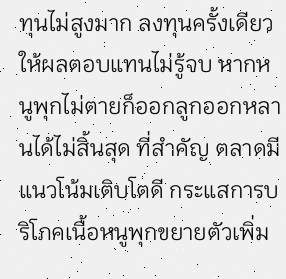ทุนไม่สูงมาก ลงทุนครั้งเดียว ให้ผลตอบแทนไม่รู้จบ หากหนูพุกไม่ตายก็ออกลูกออกหลานได้ไม่สิ้นสุด ที่สำคัญ ตลาดมีแนวโน้มเติบโตดี กระแสการบริโภคเนื้อหนูพุกขยายตัวเพิ่ม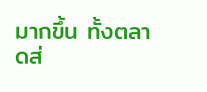มากขึ้น ทั้งตลาดส่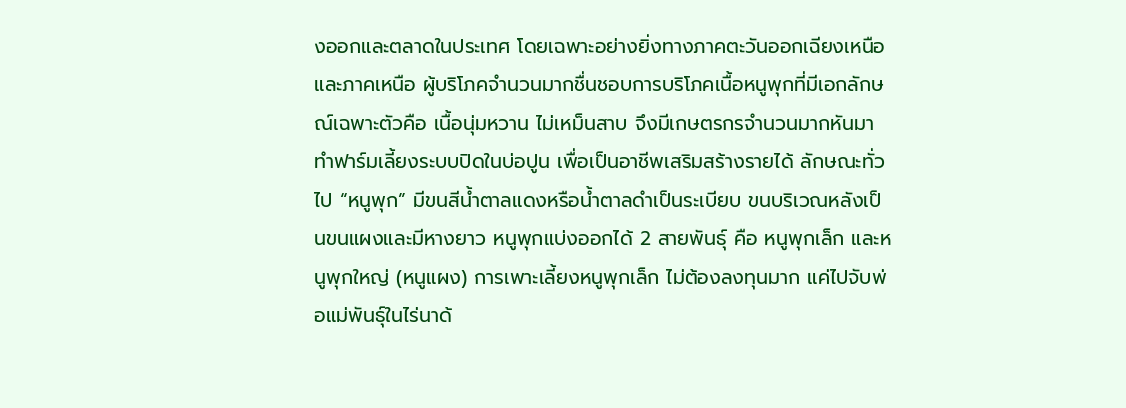งออกและตลาดในประเทศ โดยเฉพาะอย่างยิ่งทางภาคตะวันออกเฉียงเหนือและภาคเหนือ ผู้บริโภคจำนวนมากชื่นชอบการบริโภคเนื้อหนูพุกที่มีเอกลักษณ์เฉพาะตัวคือ เนื้อนุ่มหวาน ไม่เหม็นสาบ จึงมีเกษตรกรจำนวนมากหันมาทำฟาร์มเลี้ยงระบบปิดในบ่อปูน เพื่อเป็นอาชีพเสริมสร้างรายได้ ลักษณะทั่วไป “หนูพุก” มีขนสีน้ำตาลแดงหรือน้ำตาลดำเป็นระเบียบ ขนบริเวณหลังเป็นขนแผงและมีหางยาว หนูพุกแบ่งออกได้ 2 สายพันธุ์ คือ หนูพุกเล็ก และหนูพุกใหญ่ (หนูแผง) การเพาะเลี้ยงหนูพุกเล็ก ไม่ต้องลงทุนมาก แค่ไปจับพ่อแม่พันธุ์ในไร่นาด้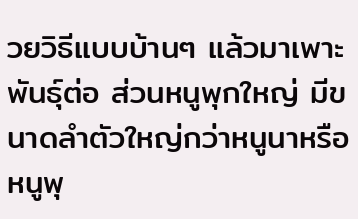วยวิธีแบบบ้านๆ แล้วมาเพาะพันธุ์ต่อ ส่วนหนูพุกใหญ่ มีขนาดลำตัวใหญ่กว่าหนูนาหรือหนูพุ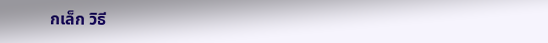กเล็ก วิธี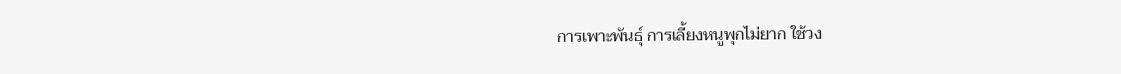การเพาะพันธุ์ การเลี้ยงหนูพุกไม่ยาก ใช้วง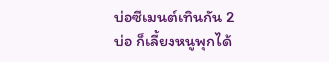บ่อซีเมนต์เทินกัน 2 บ่อ ก็เลี้ยงหนูพุกได้